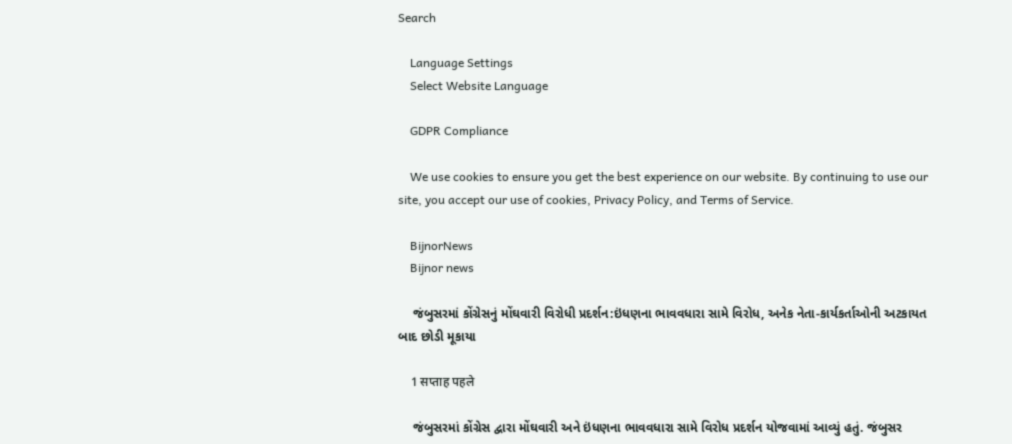Search

    Language Settings
    Select Website Language

    GDPR Compliance

    We use cookies to ensure you get the best experience on our website. By continuing to use our site, you accept our use of cookies, Privacy Policy, and Terms of Service.

    BijnorNews
    Bijnor news

    જંબુસરમાં કોંગ્રેસનું મોંઘવારી વિરોધી પ્રદર્શન:ઇંધણના ભાવવધારા સામે વિરોધ, અનેક નેતા-કાર્યકર્તાઓની અટકાયત બાદ છોડી મૂકાયા

    1 सप्ताह पहले

    જંબુસરમાં કોંગ્રેસ દ્વારા મોંઘવારી અને ઇંધણના ભાવવધારા સામે વિરોધ પ્રદર્શન યોજવામાં આવ્યું હતું. જંબુસર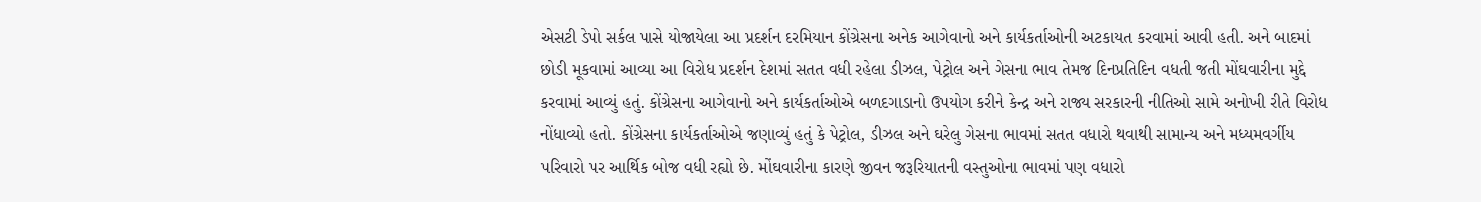એસટી ડેપો સર્કલ પાસે યોજાયેલા આ પ્રદર્શન દરમિયાન કોંગ્રેસના અનેક આગેવાનો અને કાર્યકર્તાઓની અટકાયત કરવામાં આવી હતી. અને બાદમાં છોડી મૂકવામાં આવ્યા આ વિરોધ પ્રદર્શન દેશમાં સતત વધી રહેલા ડીઝલ, પેટ્રોલ અને ગેસના ભાવ તેમજ દિનપ્રતિદિન વધતી જતી મોંઘવારીના મુદ્દે કરવામાં આવ્યું હતું. કોંગ્રેસના આગેવાનો અને કાર્યકર્તાઓએ બળદગાડાનો ઉપયોગ કરીને કેન્દ્ર અને રાજ્ય સરકારની નીતિઓ સામે અનોખી રીતે વિરોધ નોંધાવ્યો હતો. કોંગ્રેસના કાર્યકર્તાઓએ જણાવ્યું હતું કે પેટ્રોલ, ડીઝલ અને ઘરેલુ ગેસના ભાવમાં સતત વધારો થવાથી સામાન્ય અને મધ્યમવર્ગીય પરિવારો પર આર્થિક બોજ વધી રહ્યો છે. મોંઘવારીના કારણે જીવન જરૂરિયાતની વસ્તુઓના ભાવમાં પણ વધારો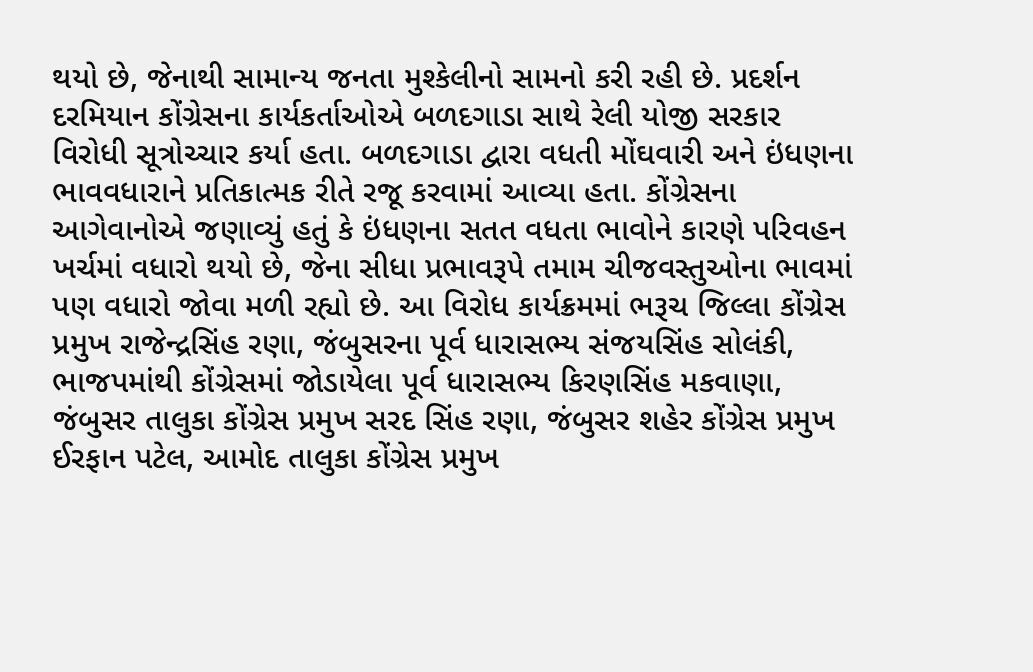થયો છે, જેનાથી સામાન્ય જનતા મુશ્કેલીનો સામનો કરી રહી છે. પ્રદર્શન દરમિયાન કોંગ્રેસના કાર્યકર્તાઓએ બળદગાડા સાથે રેલી યોજી સરકાર વિરોધી સૂત્રોચ્ચાર કર્યા હતા. બળદગાડા દ્વારા વધતી મોંઘવારી અને ઇંધણના ભાવવધારાને પ્રતિકાત્મક રીતે રજૂ કરવામાં આવ્યા હતા. કોંગ્રેસના આગેવાનોએ જણાવ્યું હતું કે ઇંધણના સતત વધતા ભાવોને કારણે પરિવહન ખર્ચમાં વધારો થયો છે, જેના સીધા પ્રભાવરૂપે તમામ ચીજવસ્તુઓના ભાવમાં પણ વધારો જોવા મળી રહ્યો છે. આ વિરોધ કાર્યક્રમમાં ભરૂચ જિલ્લા કોંગ્રેસ પ્રમુખ રાજેન્દ્રસિંહ રણા, જંબુસરના પૂર્વ ધારાસભ્ય સંજયસિંહ સોલંકી, ભાજપમાંથી કોંગ્રેસમાં જોડાયેલા પૂર્વ ધારાસભ્ય કિરણસિંહ મકવાણા, જંબુસર તાલુકા કોંગ્રેસ પ્રમુખ સરદ સિંહ રણા, જંબુસર શહેર કોંગ્રેસ પ્રમુખ ઈરફાન પટેલ, આમોદ તાલુકા કોંગ્રેસ પ્રમુખ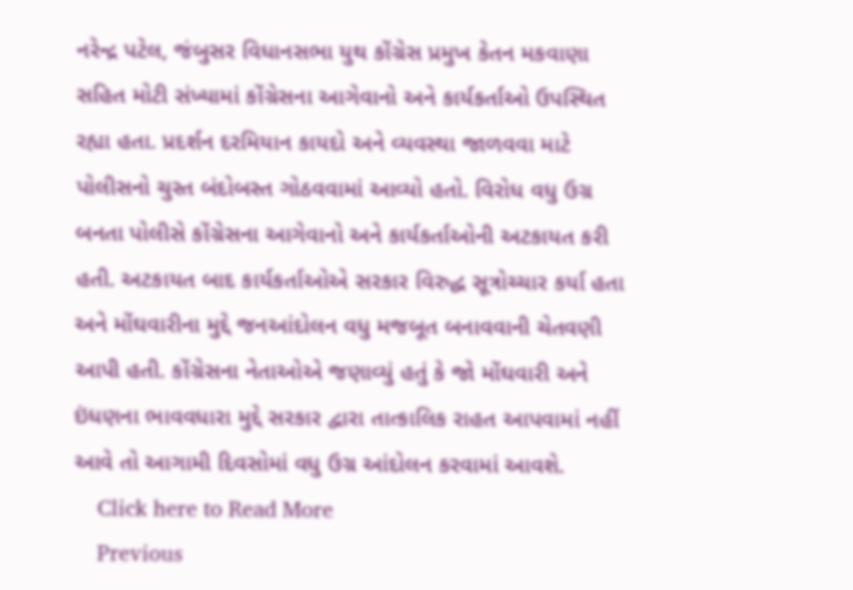નરેન્દ્ર પટેલ, જંબુસર વિધાનસભા યુથ કોંગ્રેસ પ્રમુખ કેતન મકવાણા સહિત મોટી સંખ્યામાં કોંગ્રેસના આગેવાનો અને કાર્યકર્તાઓ ઉપસ્થિત રહ્યા હતા. પ્રદર્શન દરમિયાન કાયદો અને વ્યવસ્થા જાળવવા માટે પોલીસનો ચુસ્ત બંદોબસ્ત ગોઠવવામાં આવ્યો હતો. વિરોધ વધુ ઉગ્ર બનતા પોલીસે કોંગ્રેસના આગેવાનો અને કાર્યકર્તાઓની અટકાયત કરી હતી. અટકાયત બાદ કાર્યકર્તાઓએ સરકાર વિરુદ્ધ સૂત્રોચ્ચાર કર્યા હતા અને મોંઘવારીના મુદ્દે જનઆંદોલન વધુ મજબૂત બનાવવાની ચેતવણી આપી હતી. કોંગ્રેસના નેતાઓએ જણાવ્યું હતું કે જો મોંઘવારી અને ઇંધણના ભાવવધારા મુદ્દે સરકાર દ્વારા તાત્કાલિક રાહત આપવામાં નહીં આવે તો આગામી દિવસોમાં વધુ ઉગ્ર આંદોલન કરવામાં આવશે.
    Click here to Read More
    Previous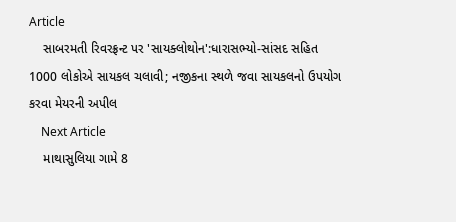Article
    સાબરમતી રિવરફ્રન્ટ પર 'સાયક્લોથોન':ધારાસભ્યો-સાંસદ સહિત 1000 લોકોએ સાયકલ ચલાવી; નજીકના સ્થળે જવા સાયકલનો ઉપયોગ કરવા મેયરની અપીલ
    Next Article
    માથાસુલિયા ગામે 8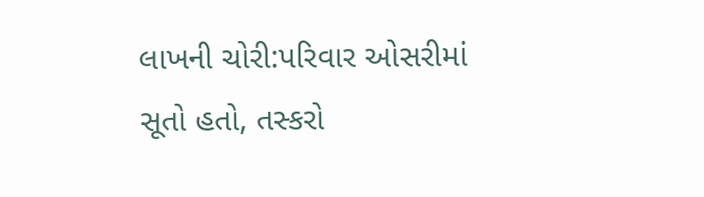લાખની ચોરી:પરિવાર ઓસરીમાં સૂતો હતો, તસ્કરો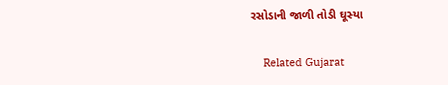રસોડાની જાળી તોડી ઘૂસ્યા

    Related Gujarat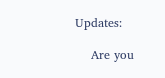Updates:

    Are you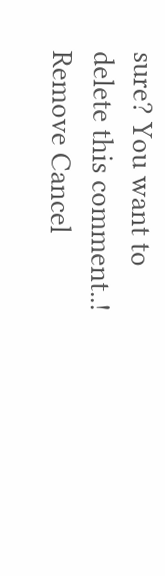sure? You want to delete this comment..! Remove Cancel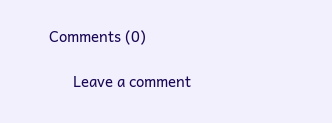Comments (0)

      Leave a comment